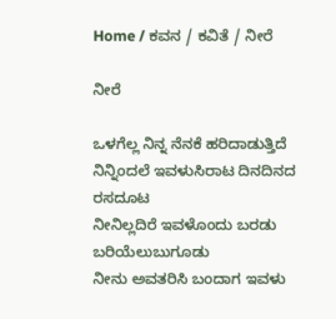Home / ಕವನ / ಕವಿತೆ / ನೀರೆ

ನೀರೆ

ಒಳಗೆಲ್ಲ ನಿನ್ನ ನೆನಕೆ ಹರಿದಾಡುತ್ತಿದೆ
ನಿನ್ನಿಂದಲೆ ಇವಳುಸಿರಾಟ ದಿನದಿನದ ರಸದೂಟ
ನೀನಿಲ್ಲದಿರೆ ಇವಳೊಂದು ಬರಡು ಬರಿಯೆಲುಬುಗೂಡು
ನೀನು ಅವತರಿಸಿ ಬಂದಾಗ ಇವಳು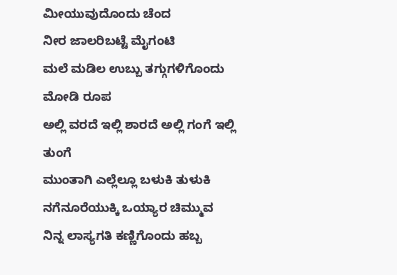ಮೀಯುವುದೊಂದು ಚೆಂದ
ನೀರ ಜಾಲರಿಬಟ್ಟೆ ಮೈಗಂಟಿ
ಮಲೆ ಮಡಿಲ ಉಬ್ಬು ತಗ್ಗುಗಳಿಗೊಂದು ಮೋಡಿ ರೂಪ
ಅಲ್ಲಿ ವರದೆ ಇಲ್ಲಿ ಶಾರದೆ ಅಲ್ಲಿ ಗಂಗೆ ಇಲ್ಲಿ ತುಂಗೆ
ಮುಂತಾಗಿ ಎಲ್ಲೆಲ್ಲೂ ಬಳುಕಿ ತುಳುಕಿ
ನಗೆನೂರೆಯುಕ್ಕಿ ಒಯ್ಯಾರ ಚಿಮ್ಮುವ
ನಿನ್ನ ಲಾಸ್ಯಗತಿ ಕಣ್ಣಿಗೊಂದು ಹಬ್ಬ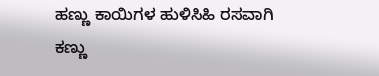ಹಣ್ಣು ಕಾಯಿಗಳ ಹುಳಿಸಿಹಿ ರಸವಾಗಿ
ಕಣ್ಣು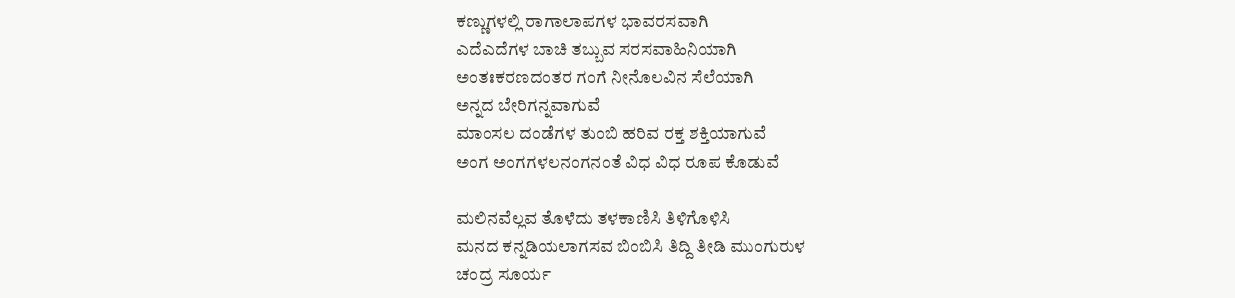ಕಣ್ಣುಗಳಲ್ಲಿ ರಾಗಾಲಾಪಗಳ ಭಾವರಸವಾಗಿ
ಎದೆ‌ಎದೆಗಳ ಬಾಚಿ ತಬ್ಬುವ ಸರಸವಾಹಿನಿಯಾಗಿ
ಅಂತಃಕರಣದಂತರ ಗಂಗೆ ನೀನೊಲವಿನ ಸೆಲೆಯಾಗಿ
ಅನ್ನದ ಬೇರಿಗನ್ನವಾಗುವೆ
ಮಾಂಸಲ ದಂಡೆಗಳ ತುಂಬಿ ಹರಿವ ರಕ್ತ ಶಕ್ತಿಯಾಗುವೆ
ಅಂಗ ಅಂಗಗಳಲನಂಗನಂತೆ ವಿಧ ವಿಧ ರೂಪ ಕೊಡುವೆ

ಮಲಿನವೆಲ್ಲವ ತೊಳೆದು ತಳಕಾಣಿಸಿ ತಿಳಿಗೊಳಿಸಿ
ಮನದ ಕನ್ನಡಿಯಲಾಗಸವ ಬಿಂಬಿಸಿ ತಿದ್ದಿ ತೀಡಿ ಮುಂಗುರುಳ
ಚಂದ್ರ ಸೂರ್ಯ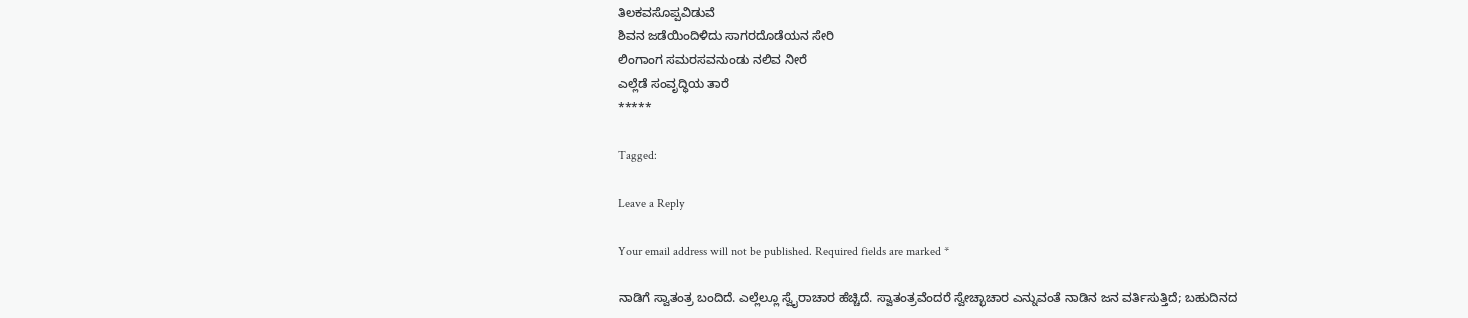ತಿಲಕವಸೊಪ್ಪವಿಡುವೆ
ಶಿವನ ಜಡೆಯಿಂದಿಳಿದು ಸಾಗರದೊಡೆಯನ ಸೇರಿ
ಲಿಂಗಾಂಗ ಸಮರಸವನುಂಡು ನಲಿವ ನೀರೆ
ಎಲ್ಲೆಡೆ ಸಂವೃದ್ಧಿಯ ತಾರೆ
*****

Tagged:

Leave a Reply

Your email address will not be published. Required fields are marked *

ನಾಡಿಗೆ ಸ್ವಾತಂತ್ರ ಬಂದಿದೆ. ಎಲ್ಲೆಲ್ಲೂ ಸ್ವೈರಾಚಾರ ಹೆಚ್ಚಿದೆ. ಸ್ವಾತಂತ್ರವೆಂದರೆ ಸ್ವೇಚ್ಛಾಚಾರ ಎನ್ನುವಂತೆ ನಾಡಿನ ಜನ ವರ್ತಿಸುತ್ತಿದೆ; ಬಹುದಿನದ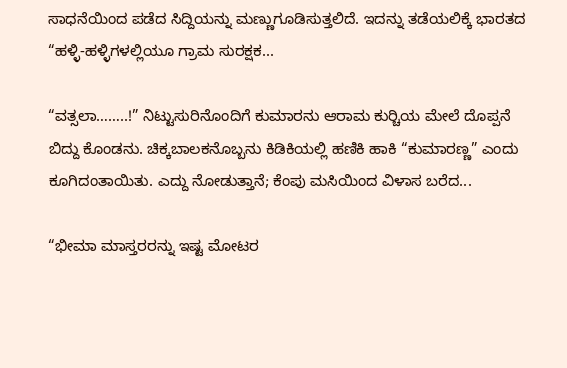ಸಾಧನೆಯಿಂದ ಪಡೆದ ಸಿದ್ದಿಯನ್ನು ಮಣ್ಣುಗೂಡಿಸುತ್ತಲಿದೆ. ಇದನ್ನು ತಡೆಯಲಿಕ್ಕೆ ಭಾರತದ “ಹಳ್ಳಿ-ಹಳ್ಳಿಗಳಲ್ಲಿಯೂ ಗ್ರಾಮ ಸುರಕ್ಷಕ...

“ವತ್ಸಲಾ……..!” ನಿಟ್ಟುಸುರಿನೊಂದಿಗೆ ಕುಮಾರನು ಆರಾಮ ಕುರ್‍ಚಿಯ ಮೇಲೆ ದೊಪ್ಪನೆ ಬಿದ್ದು ಕೊಂಡನು. ಚಿಕ್ಕಬಾಲಕನೊಬ್ಬನು ಕಿಡಿಕಿಯಲ್ಲಿ ಹಣಿಕಿ ಹಾಕಿ “ಕುಮಾರಣ್ಣ” ಎಂದು ಕೂಗಿದಂತಾಯಿತು. ಎದ್ದು ನೋಡುತ್ತಾನೆ; ಕೆಂಪು ಮಸಿಯಿಂದ ವಿಳಾಸ ಬರೆದ...

“ಭೀಮಾ ಮಾಸ್ತರರನ್ನು ಇಷ್ಟ ಮೋಟರ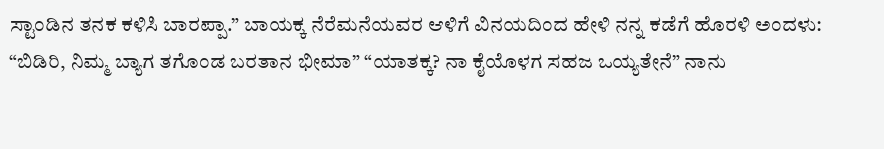ಸ್ಟಾಂಡಿನ ತನಕ ಕಳಿಸಿ ಬಾರಪ್ಪಾ.” ಬಾಯಕ್ಕ ನೆರೆಮನೆಯವರ ಆಳಿಗೆ ವಿನಯದಿಂದ ಹೇಳಿ ನನ್ನ ಕಡೆಗೆ ಹೊರಳಿ ಅಂದಳು: “ಬಿಡಿರಿ, ನಿಮ್ಮ ಬ್ಯಾಗ ತಗೊಂಡ ಬರತಾನ ಭೀಮಾ” “ಯಾತಕ್ಕ? ನಾ ಕೈಯೊಳಗ ಸಹಜ ಒಯ್ಯತೇನೆ” ನಾನು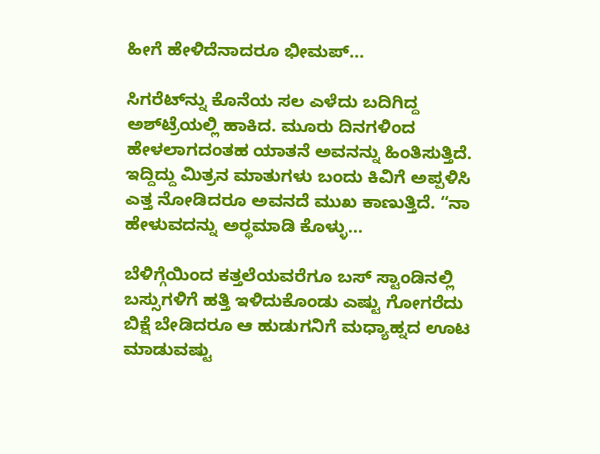ಹೀಗೆ ಹೇಳಿದೆನಾದರೂ ಭೀಮಪ್...

ಸಿಗರೆಟ್‌ನ್ನು ಕೊನೆಯ ಸಲ ಎಳೆದು ಬದಿಗಿದ್ದ ಅಶ್‌ಟ್ರೆಯಲ್ಲಿ ಹಾಕಿದ. ಮೂರು ದಿನಗಳಿಂದ ಹೇಳಲಾಗದಂತಹ ಯಾತನೆ ಅವನನ್ನು ಹಿಂತಿಸುತ್ತಿದೆ. ಇದ್ದಿದ್ದು ಮಿತ್ರನ ಮಾತುಗಳು ಬಂದು ಕಿವಿಗೆ ಅಪ್ಪಳಿಸಿ ಎತ್ತ ನೋಡಿದರೂ ಅವನದೆ ಮುಖ ಕಾಣುತ್ತಿದೆ. “ನಾ ಹೇಳುವದನ್ನು ಅರ್‍ಥಮಾಡಿ ಕೊಳ್ಳು...

ಬೆಳಿಗ್ಗೆಯಿಂದ ಕತ್ತಲೆಯವರೆಗೂ ಬಸ್ ಸ್ಟಾಂಡಿನಲ್ಲಿ ಬಸ್ಸುಗಳಿಗೆ ಹತ್ತಿ ಇಳಿದುಕೊಂಡು ಎಷ್ಟು ಗೋಗರೆದು ಬಿಕ್ಷೆ ಬೇಡಿದರೂ ಆ ಹುಡುಗನಿಗೆ ಮಧ್ಯಾಹ್ನದ ಊಟ ಮಾಡುವಷ್ಟು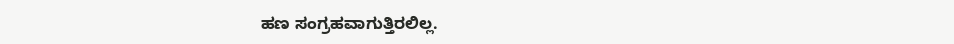ಹಣ ಸಂಗ್ರಹವಾಗುತ್ತಿರಲಿಲ್ಲ.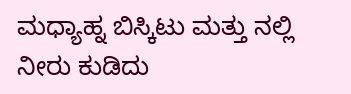ಮಧ್ಯಾಹ್ನ ಬಿಸ್ಕಿಟು ಮತ್ತು ನಲ್ಲಿ ನೀರು ಕುಡಿದು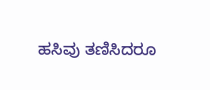ಹಸಿವು ತಣಿಸಿದರೂ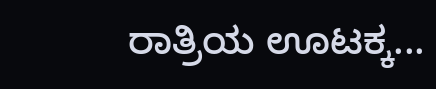ರಾತ್ರಿಯ ಊಟಕ್ಕ...